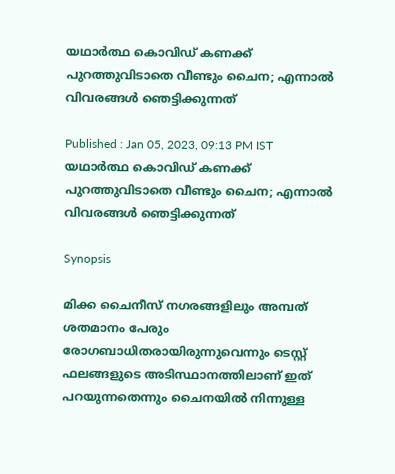യഥാര്‍ത്ഥ കൊവിഡ് കണക്ക് പുറത്തുവിടാതെ വീണ്ടും ചൈന; എന്നാല്‍ വിവരങ്ങള്‍ ഞെട്ടിക്കുന്നത്

Published : Jan 05, 2023, 09:13 PM IST
യഥാര്‍ത്ഥ കൊവിഡ് കണക്ക് പുറത്തുവിടാതെ വീണ്ടും ചൈന; എന്നാല്‍ വിവരങ്ങള്‍ ഞെട്ടിക്കുന്നത്

Synopsis

മിക്ക ചൈനീസ് നഗരങ്ങളിലും അമ്പത് ശതമാനം പേരും രോഗബാധിതരായിരുന്നുവെന്നും ടെസ്റ്റ് ഫലങ്ങളുടെ അടിസ്ഥാനത്തിലാണ് ഇത് പറയുന്നതെന്നും ചൈനയില്‍ നിന്നുള്ള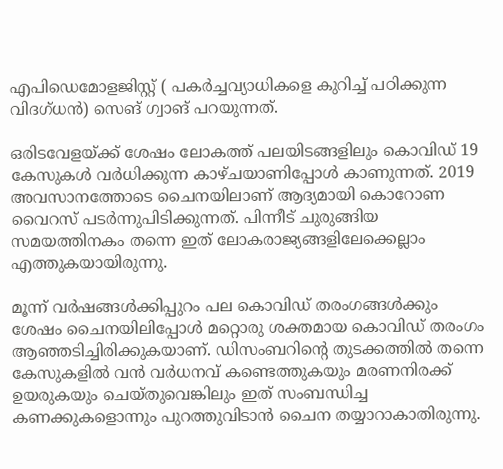എപിഡെമോളജിസ്റ്റ് ( പകര്‍ച്ചവ്യാധികളെ കുറിച്ച് പഠിക്കുന്ന വിദഗ്ധൻ) സെങ് ഗ്വാങ് പറയുന്നത്.

ഒരിടവേളയ്ക്ക് ശേഷം ലോകത്ത് പലയിടങ്ങളിലും കൊവിഡ് 19 കേസുകള്‍ വര്‍ധിക്കുന്ന കാഴ്ചയാണിപ്പോള്‍ കാണുന്നത്. 2019 അവസാനത്തോടെ ചൈനയിലാണ് ആദ്യമായി കൊറോണ വൈറസ് പടര്‍ന്നുപിടിക്കുന്നത്. പിന്നീട് ചുരുങ്ങിയ സമയത്തിനകം തന്നെ ഇത് ലോകരാജ്യങ്ങളിലേക്കെല്ലാം എത്തുകയായിരുന്നു.

മൂന്ന് വര്‍ഷങ്ങള്‍ക്കിപ്പുറം പല കൊവിഡ് തരംഗങ്ങള്‍ക്കും ശേഷം ചൈനയിലിപ്പോള്‍ മറ്റൊരു ശക്തമായ കൊവിഡ് തരംഗം ആഞ്ഞടിച്ചിരിക്കുകയാണ്. ഡിസംബറിന്‍റെ തുടക്കത്തില്‍ തന്നെ കേസുകളില്‍ വൻ വര്‍ധനവ് കണ്ടെത്തുകയും മരണനിരക്ക് ഉയരുകയും ചെയ്തുവെങ്കിലും ഇത് സംബന്ധിച്ച കണക്കുകളൊന്നും പുറത്തുവിടാൻ ചൈന തയ്യാറാകാതിരുന്നു.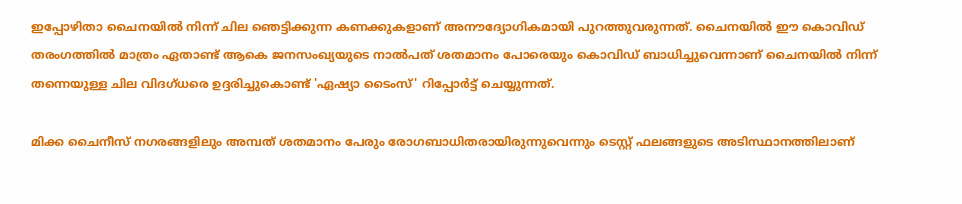ഇപ്പോഴിതാ ചൈനയില്‍ നിന്ന് ചില ഞെട്ടിക്കുന്ന കണക്കുകളാണ് അനൗദ്യോഗികമായി പുറത്തുവരുന്നത്. ചൈനയില്‍ ഈ കൊവിഡ് തരംഗത്തില്‍ മാത്രം ഏതാണ്ട് ആകെ ജനസംഖ്യയുടെ നാല്‍പത് ശതമാനം പോരെയും കൊവിഡ് ബാധിച്ചുവെന്നാണ് ചൈനയില്‍ നിന്ന് തന്നെയുള്ള ചില വിദഗ്ധരെ ഉദ്ദരിച്ചുകൊണ്ട് 'ഏഷ്യാ ടൈംസ്' റിപ്പോര്‍ട്ട് ചെയ്യുന്നത്.

മിക്ക ചൈനീസ് നഗരങ്ങളിലും അമ്പത് ശതമാനം പേരും രോഗബാധിതരായിരുന്നുവെന്നും ടെസ്റ്റ് ഫലങ്ങളുടെ അടിസ്ഥാനത്തിലാണ്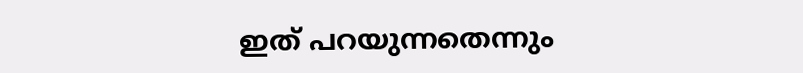ഇത് പറയുന്നതെന്നും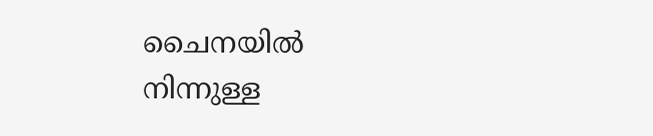ചൈനയില്‍ നിന്നുള്ള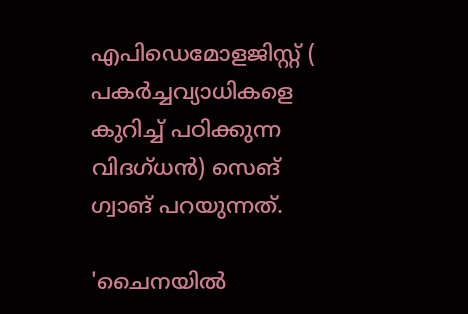എപിഡെമോളജിസ്റ്റ് ( പകര്‍ച്ചവ്യാധികളെ കുറിച്ച് പഠിക്കുന്ന വിദഗ്ധൻ) സെങ് ഗ്വാങ് പറയുന്നത്.

'ചൈനയില്‍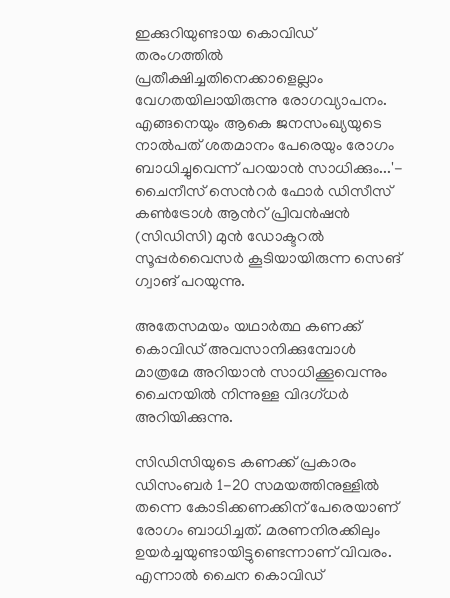ഇക്കുറിയുണ്ടായ കൊവിഡ് തരംഗത്തില്‍ പ്രതീക്ഷിച്ചതിനെക്കാളെല്ലാം വേഗതയിലായിരുന്നു രോഗവ്യാപനം. എങ്ങനെയും ആകെ ജനസംഖ്യയുടെ നാല്‍പത് ശതമാനം പേരെയും രോഗം ബാധിച്ചുവെന്ന് പറയാൻ സാധിക്കും...'- ചൈനീസ് സെന്‍റര്‍ ഫോര്‍ ഡിസീസ് കണ്‍ട്രോള്‍ ആന്‍റ് പ്രിവൻഷൻ (സിഡിസി) മുൻ ഡോക്ടറല്‍ സൂപ്പര്‍വൈസര്‍ കൂടിയായിരുന്ന സെങ് ഗ്വാങ് പറയുന്നു.

അതേസമയം യഥാര്‍ത്ഥ കണക്ക് കൊവിഡ് അവസാനിക്കുമ്പോള്‍ മാത്രമേ അറിയാൻ സാധിക്കൂവെന്നും ചൈനയില്‍ നിന്നുള്ള വിദഗ്ധര്‍ അറിയിക്കുന്നു.

സിഡിസിയുടെ കണക്ക് പ്രകാരം ഡിസംബര്‍ 1-20 സമയത്തിനുള്ളില്‍ തന്നെ കോടിക്കണക്കിന് പേരെയാണ് രോഗം ബാധിച്ചത്. മരണനിരക്കിലും ഉയര്‍ച്ചയുണ്ടായിട്ടുണ്ടെന്നാണ് വിവരം. എന്നാല്‍ ചൈന കൊവിഡ്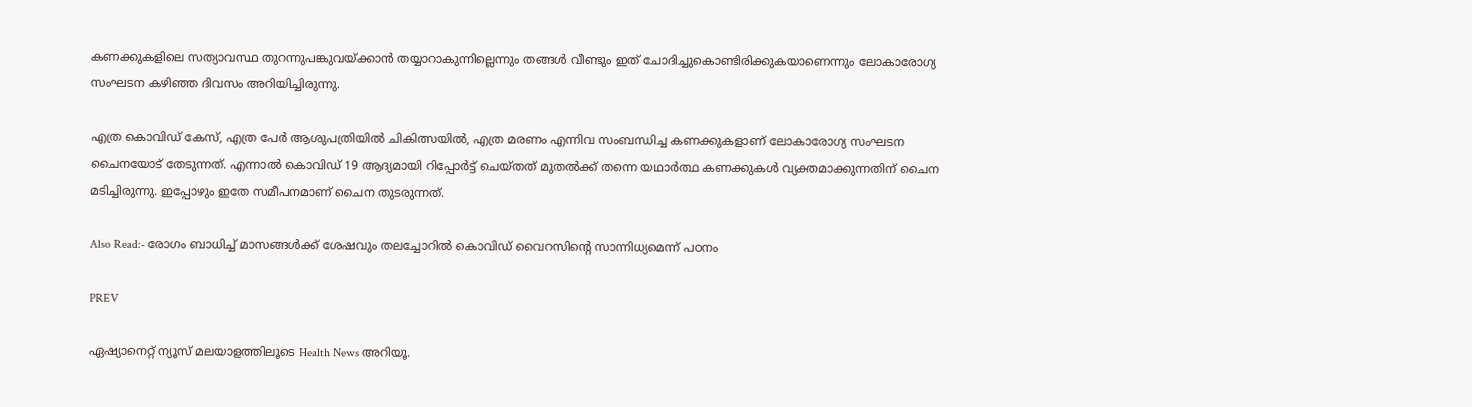കണക്കുകളിലെ സത്യാവസ്ഥ തുറന്നുപങ്കുവയ്ക്കാൻ തയ്യാറാകുന്നില്ലെന്നും തങ്ങള്‍ വീണ്ടും ഇത് ചോദിച്ചുകൊണ്ടിരിക്കുകയാണെന്നും ലോകാരോഗ്യ സംഘടന കഴിഞ്ഞ ദിവസം അറിയിച്ചിരുന്നു.

എത്ര കൊവിഡ് കേസ്, എത്ര പേര്‍ ആശുപത്രിയില്‍ ചികിത്സയില്‍, എത്ര മരണം എന്നിവ സംബന്ധിച്ച കണക്കുകളാണ് ലോകാരോഗ്യ സംഘടന ചൈനയോട് തേടുന്നത്. എന്നാല്‍ കൊവിഡ് 19 ആദ്യമായി റിപ്പോര്‍ട്ട് ചെയ്തത് മുതല്‍ക്ക് തന്നെ യഥാര്‍ത്ഥ കണക്കുകള്‍ വ്യക്തമാക്കുന്നതിന് ചൈന മടിച്ചിരുന്നു. ഇപ്പോഴും ഇതേ സമീപനമാണ് ചൈന തുടരുന്നത്.

Also Read:- രോഗം ബാധിച്ച് മാസങ്ങള്‍ക്ക് ശേഷവും തലച്ചോറില്‍ കൊവിഡ് വൈറസിന്‍റെ സാന്നിധ്യമെന്ന് പഠനം

PREV

ഏഷ്യാനെറ്റ് ന്യൂസ് മലയാളത്തിലൂടെ Health News അറിയൂ.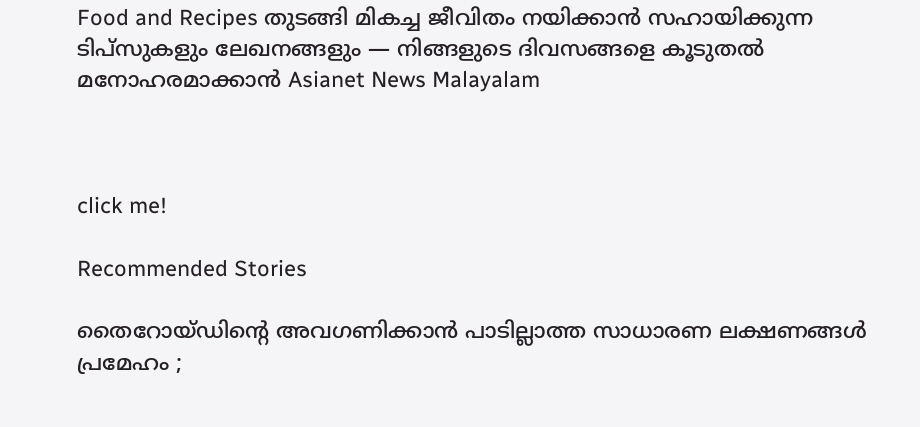Food and Recipes തുടങ്ങി മികച്ച ജീവിതം നയിക്കാൻ സഹായിക്കുന്ന ടിപ്സുകളും ലേഖനങ്ങളും — നിങ്ങളുടെ ദിവസങ്ങളെ കൂടുതൽ മനോഹരമാക്കാൻ Asianet News Malayalam



click me!

Recommended Stories

തൈറോയ്ഡിന്റെ അവഗണിക്കാൻ പാടില്ലാത്ത സാധാരണ ലക്ഷണങ്ങൾ
പ്രമേഹം ;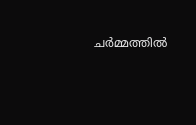ചർമ്മത്തിൽ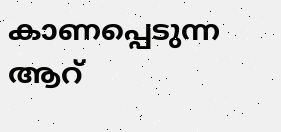കാണപ്പെടുന്ന ആറ്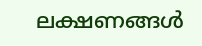ലക്ഷണങ്ങൾ